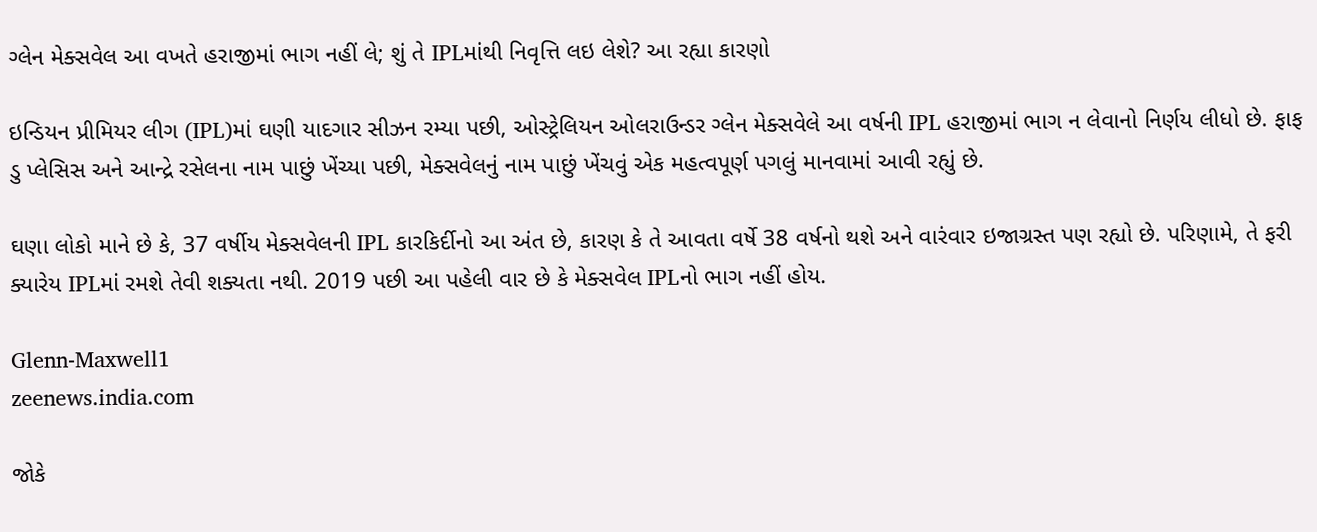ગ્લેન મેક્સવેલ આ વખતે હરાજીમાં ભાગ નહીં લે; શું તે IPLમાંથી નિવૃત્તિ લઇ લેશે? આ રહ્યા કારણો

ઇન્ડિયન પ્રીમિયર લીગ (IPL)માં ઘણી યાદગાર સીઝન રમ્યા પછી, ઓસ્ટ્રેલિયન ઓલરાઉન્ડર ગ્લેન મેક્સવેલે આ વર્ષની IPL હરાજીમાં ભાગ ન લેવાનો નિર્ણય લીધો છે. ફાફ ડુ પ્લેસિસ અને આન્દ્રે રસેલના નામ પાછું ખેંચ્યા પછી, મેક્સવેલનું નામ પાછું ખેંચવું એક મહત્વપૂર્ણ પગલું માનવામાં આવી રહ્યું છે.

ઘણા લોકો માને છે કે, 37 વર્ષીય મેક્સવેલની IPL કારકિર્દીનો આ અંત છે, કારણ કે તે આવતા વર્ષે 38 વર્ષનો થશે અને વારંવાર ઇજાગ્રસ્ત પણ રહ્યો છે. પરિણામે, તે ફરી ક્યારેય IPLમાં રમશે તેવી શક્યતા નથી. 2019 પછી આ પહેલી વાર છે કે મેક્સવેલ IPLનો ભાગ નહીં હોય.

Glenn-Maxwell1
zeenews.india.com

જોકે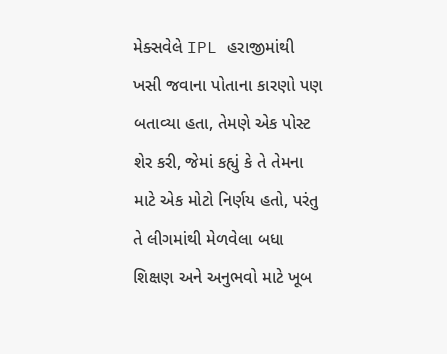મેક્સવેલે IPL હરાજીમાંથી ખસી જવાના પોતાના કારણો પણ બતાવ્યા હતા, તેમણે એક પોસ્ટ શેર કરી, જેમાં કહ્યું કે તે તેમના માટે એક મોટો નિર્ણય હતો, પરંતુ તે લીગમાંથી મેળવેલા બધા શિક્ષણ અને અનુભવો માટે ખૂબ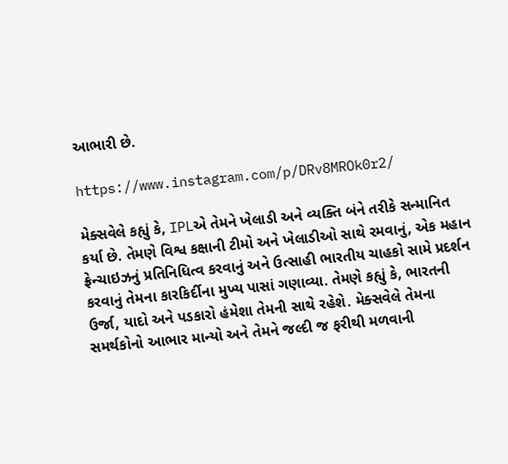આભારી છે.

https://www.instagram.com/p/DRv8MROk0r2/

મેક્સવેલે કહ્યું કે, IPLએ તેમને ખેલાડી અને વ્યક્તિ બંને તરીકે સન્માનિત કર્યા છે. તેમણે વિશ્વ કક્ષાની ટીમો અને ખેલાડીઓ સાથે રમવાનું, એક મહાન ફ્રેન્ચાઇઝનું પ્રતિનિધિત્વ કરવાનું અને ઉત્સાહી ભારતીય ચાહકો સામે પ્રદર્શન કરવાનું તેમના કારકિર્દીના મુખ્ય પાસાં ગણાવ્યા. તેમણે કહ્યું કે, ભારતની ઉર્જા, યાદો અને પડકારો હંમેશા તેમની સાથે રહેશે. મેક્સવેલે તેમના સમર્થકોનો આભાર માન્યો અને તેમને જલ્દી જ ફરીથી મળવાની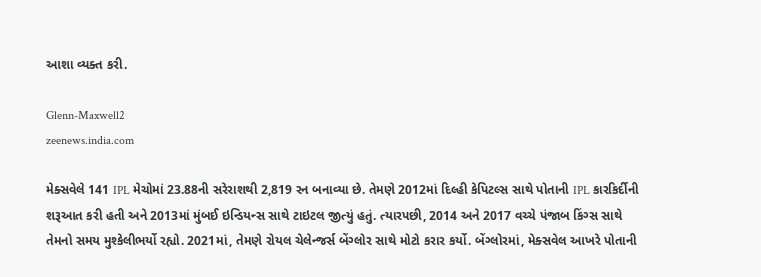આશા વ્યક્ત કરી.

Glenn-Maxwell2
zeenews.india.com

મેક્સવેલે 141 IPL મેચોમાં 23.88ની સરેરાશથી 2,819 રન બનાવ્યા છે. તેમણે 2012માં દિલ્હી કેપિટલ્સ સાથે પોતાની IPL કારકિર્દીની શરૂઆત કરી હતી અને 2013માં મુંબઈ ઇન્ડિયન્સ સાથે ટાઇટલ જીત્યું હતું. ત્યારપછી, 2014 અને 2017 વચ્ચે પંજાબ કિંગ્સ સાથે તેમનો સમય મુશ્કેલીભર્યો રહ્યો. 2021માં, તેમણે રોયલ ચેલેન્જર્સ બેંગ્લોર સાથે મોટો કરાર કર્યો. બેંગ્લોરમાં, મેક્સવેલ આખરે પોતાની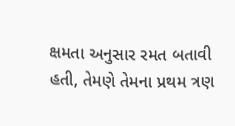ક્ષમતા અનુસાર રમત બતાવી હતી, તેમણે તેમના પ્રથમ ત્રણ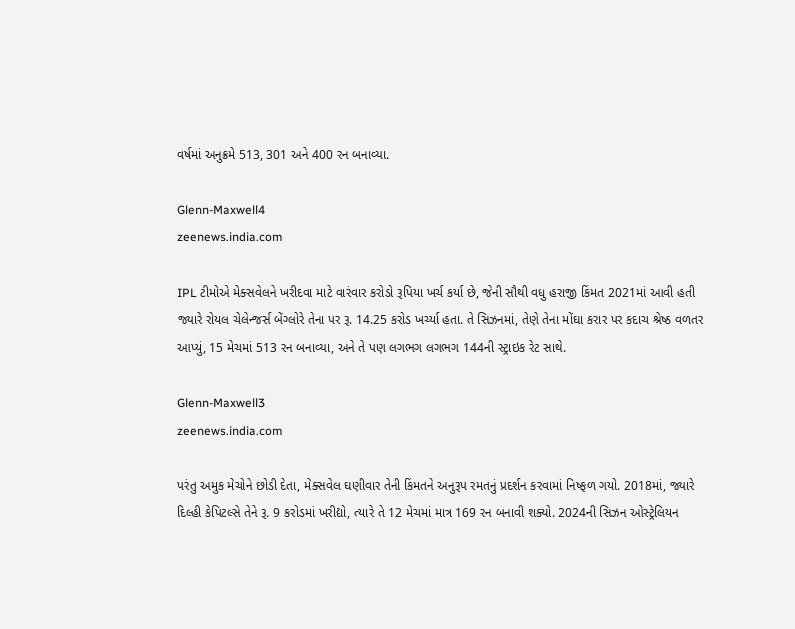વર્ષમાં અનુક્રમે 513, 301 અને 400 રન બનાવ્યા.

Glenn-Maxwell4
zeenews.india.com

IPL ટીમોએ મેક્સવેલને ખરીદવા માટે વારંવાર કરોડો રૂપિયા ખર્ચ કર્યા છે, જેની સૌથી વધુ હરાજી કિંમત 2021માં આવી હતી જ્યારે રોયલ ચેલેન્જર્સ બેંગ્લોરે તેના પર રૂ. 14.25 કરોડ ખર્ચ્યા હતા. તે સિઝનમાં, તેણે તેના મોંઘા કરાર પર કદાચ શ્રેષ્ઠ વળતર આપ્યું, 15 મેચમાં 513 રન બનાવ્યા, અને તે પણ લગભગ લગભગ 144ની સ્ટ્રાઇક રેટ સાથે.

Glenn-Maxwell3
zeenews.india.com

પરંતુ અમુક મેચોને છોડી દેતા, મેક્સવેલ ઘણીવાર તેની કિંમતને અનુરૂપ રમતનું પ્રદર્શન કરવામાં નિષ્ફળ ગયો. 2018માં, જ્યારે દિલ્હી કેપિટલ્સે તેને રૂ. 9 કરોડમાં ખરીદ્યો, ત્યારે તે 12 મેચમાં માત્ર 169 રન બનાવી શક્યો. 2024ની સિઝન ઓસ્ટ્રેલિયન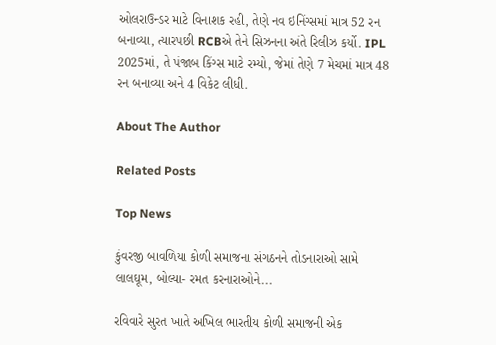ઓલરાઉન્ડર માટે વિનાશક રહી, તેણે નવ ઇનિંગ્સમાં માત્ર 52 રન બનાવ્યા, ત્યારપછી RCBએ તેને સિઝનના અંતે રિલીઝ કર્યો. IPL 2025માં, તે પંજાબ કિંગ્સ માટે રમ્યો, જેમાં તેણે 7 મેચમાં માત્ર 48 રન બનાવ્યા અને 4 વિકેટ લીધી.

About The Author

Related Posts

Top News

કુંવરજી બાવળિયા કોળી સમાજના સંગઠનને તોડનારાઓ સામે લાલઘૂમ, બોલ્યા- રમત કરનારાઓને...

રવિવારે સુરત ખાતે અખિલ ભારતીય કોળી સમાજની એક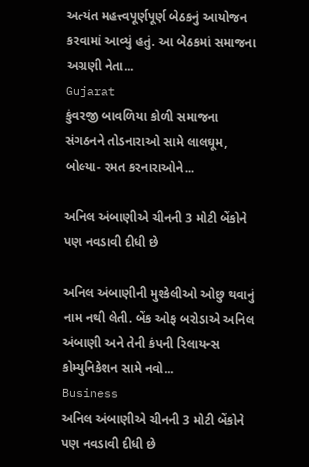અત્યંત મહત્ત્વપૂર્ણપૂર્ણ બેઠકનું આયોજન કરવામાં આવ્યું હતું. આ બેઠકમાં સમાજના અગ્રણી નેતા...
Gujarat
કુંવરજી બાવળિયા કોળી સમાજના સંગઠનને તોડનારાઓ સામે લાલઘૂમ, બોલ્યા- રમત કરનારાઓને...

અનિલ અંબાણીએ ચીનની 3 મોટી બેંકોને પણ નવડાવી દીધી છે

અનિલ અંબાણીની મુશ્કેલીઓ ઓછુ થવાનું નામ નથી લેતી. બેંક ઓફ બરોડાએ અનિલ અંબાણી અને તેની કંપની રિલાયન્સ કોમ્યુનિકેશન સામે નવો...
Business
અનિલ અંબાણીએ ચીનની 3 મોટી બેંકોને પણ નવડાવી દીધી છે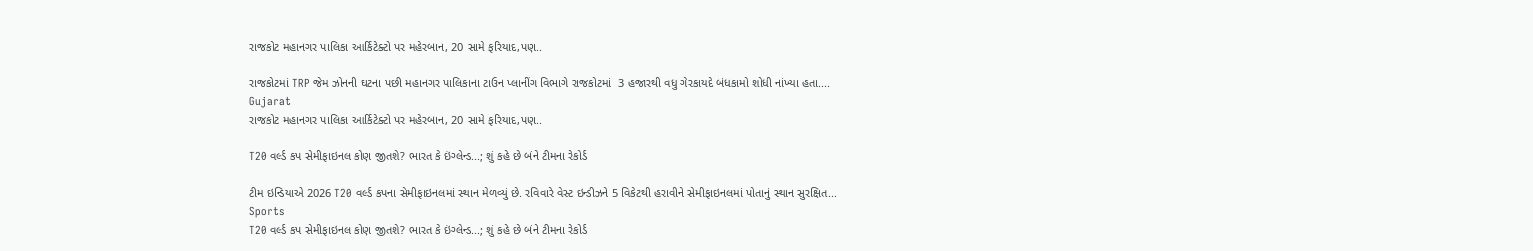રાજકોટ મહાનગર પાલિકા આર્કિટેક્ટો પર મહેરબાન, 20 સામે ફરિયાદ,પણ..

રાજકોટમાં TRP જેમ ઝોનની ઘટના પછી મહાનગર પાલિકાના ટાઉન પ્લાનીંગ વિભાગે રાજકોટમાં  3 હજારથી વધુ ગેરકાયદે બંધકામો શોધી નાંખ્યા હતા....
Gujarat
રાજકોટ મહાનગર પાલિકા આર્કિટેક્ટો પર મહેરબાન, 20 સામે ફરિયાદ,પણ..

T20 વર્લ્ડ કપ સેમીફાઇનલ કોણ જીતશે? ભારત કે ઇંગ્લેન્ડ...; શું કહે છે બંને ટીમના રેકોર્ડ

ટીમ ઇન્ડિયાએ 2026 T20 વર્લ્ડ કપના સેમીફાઇનલમાં સ્થાન મેળવ્યું છે. રવિવારે વેસ્ટ ઇન્ડીઝને 5 વિકેટથી હરાવીને સેમીફાઇનલમાં પોતાનું સ્થાન સુરક્ષિત...
Sports
T20 વર્લ્ડ કપ સેમીફાઇનલ કોણ જીતશે? ભારત કે ઇંગ્લેન્ડ...; શું કહે છે બંને ટીમના રેકોર્ડ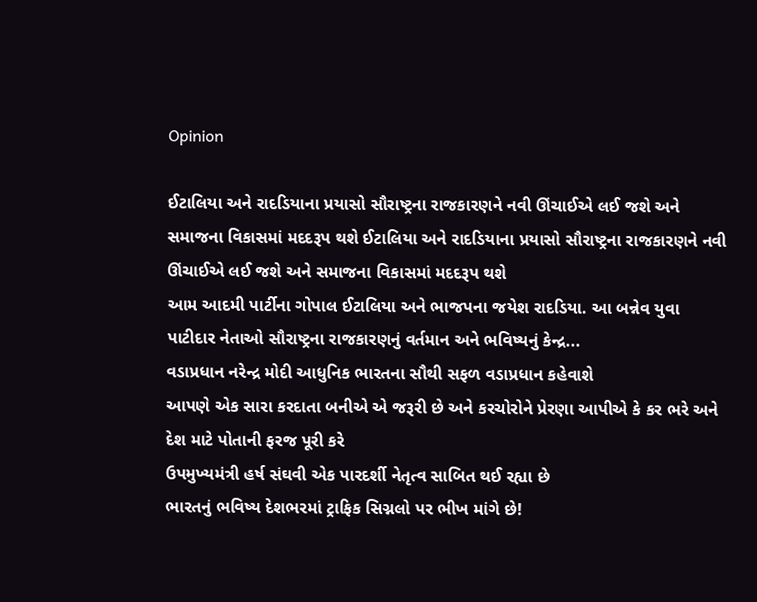Opinion

ઈટાલિયા અને રાદડિયાના પ્રયાસો સૌરાષ્ટ્રના રાજકારણને નવી ઊંચાઈએ લઈ જશે અને સમાજના વિકાસમાં મદદરૂપ થશે ઈટાલિયા અને રાદડિયાના પ્રયાસો સૌરાષ્ટ્રના રાજકારણને નવી ઊંચાઈએ લઈ જશે અને સમાજના વિકાસમાં મદદરૂપ થશે
આમ આદમી પાર્ટીના ગોપાલ ઈટાલિયા અને ભાજપના જયેશ રાદડિયા. આ બન્નેવ યુવા પાટીદાર નેતાઓ સૌરાષ્ટ્રના રાજકારણનું વર્તમાન અને ભવિષ્યનું કેન્દ્ર...
વડાપ્રધાન નરેન્દ્ર મોદી આધુનિક ભારતના સૌથી સફળ વડાપ્રધાન કહેવાશે
આપણે એક સારા કરદાતા બનીએ એ જરૂરી છે અને કરચોરોને પ્રેરણા આપીએ કે કર ભરે અને દેશ માટે પોતાની ફરજ પૂરી કરે
ઉપમુખ્યમંત્રી હર્ષ સંઘવી એક પારદર્શી નેતૃત્વ સાબિત થઈ રહ્યા છે
ભારતનું ભવિષ્ય દેશભરમાં ટ્રાફિક સિગ્નલો પર ભીખ માંગે છે!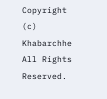Copyright (c) Khabarchhe All Rights Reserved.